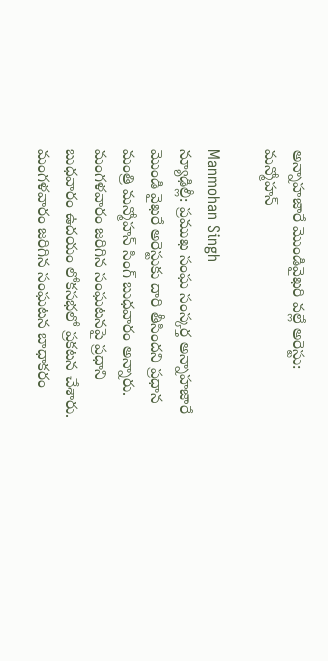అన్నాహజారే మొండివైఖరి వల్లే అరెస్టు: మన్మోహన్

Manmohan Singh
న్యూఢిల్లీ: ప్రముఖ సంఘ సంస్కర్త అన్నాహజారే మొండి వైఖరే అరెస్టుకు దారి తీసిందని ప్రధాన మంత్రి మన్మోహన్ సింగ్ బుధవారం అన్నారు. మంగళవారం జరిగిన సంఘటనపై ప్రధాని బుధవారం ఉదయం లోకసభలో ప్రకటన చేశారు. మంగళవారం జరిగిన సంఘటన బాధాకరం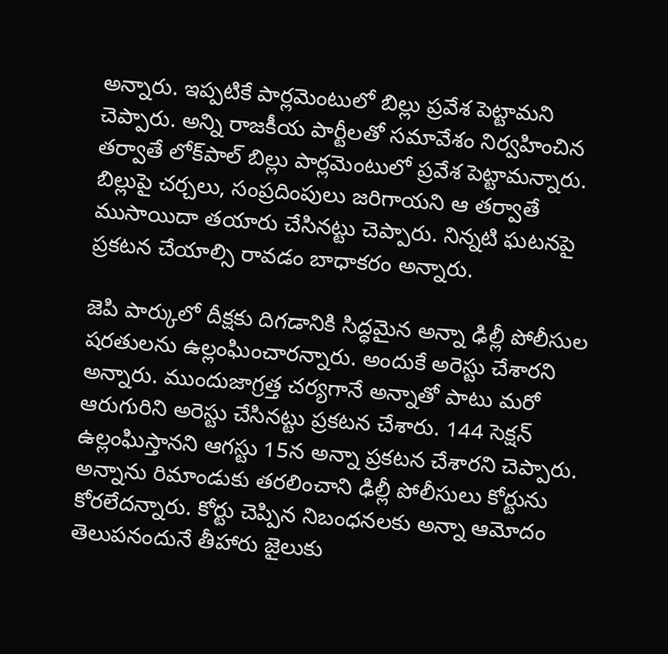అన్నారు. ఇప్పటికే పార్లమెంటులో బిల్లు ప్రవేశ పెట్టామని చెప్పారు. అన్ని రాజకీయ పార్టీలతో సమావేశం నిర్వహించిన తర్వాతే లోక్‌పాల్ బిల్లు పార్లమెంటులో ప్రవేశ పెట్టామన్నారు. బిల్లుపై చర్చలు, సంప్రదింపులు జరిగాయని ఆ తర్వాతే ముసాయిదా తయారు చేసినట్టు చెప్పారు. నిన్నటి ఘటనపై ప్రకటన చేయాల్సి రావడం బాధాకరం అన్నారు.

జెపి పార్కులో దీక్షకు దిగడానికి సిద్ధమైన అన్నా ఢిల్లీ పోలీసుల షరతులను ఉల్లంఘించారన్నారు. అందుకే అరెస్టు చేశారని అన్నారు. ముందుజాగ్రత్త చర్యగానే అన్నాతో పాటు మరో ఆరుగురిని అరెస్టు చేసినట్టు ప్రకటన చేశారు. 144 సెక్షన్ ఉల్లంఘిస్తానని ఆగస్టు 15న అన్నా ప్రకటన చేశారని చెప్పారు. అన్నాను రిమాండుకు తరలించాని ఢిల్లీ పోలీసులు కోర్టును కోరలేదన్నారు. కోర్టు చెప్పిన నిబంధనలకు అన్నా ఆమోదం తెలుపనందునే తీహారు జైలుకు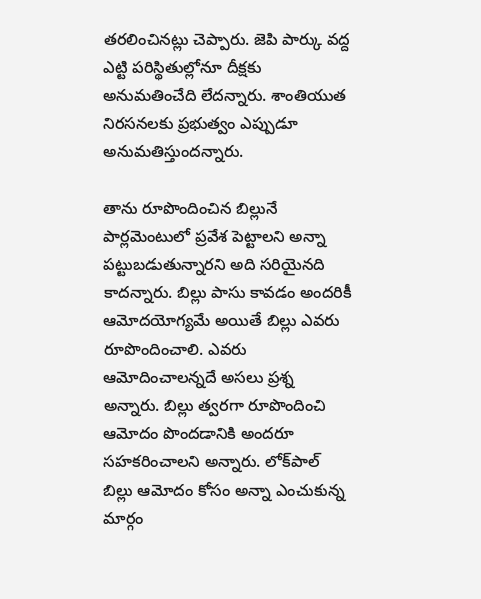తరలించినట్లు చెప్పారు. జెపి పార్కు వద్ద ఎట్టి పరిస్థితుల్లోనూ దీక్షకు అనుమతించేది లేదన్నారు. శాంతియుత నిరసనలకు ప్రభుత్వం ఎప్పుడూ అనుమతిస్తుందన్నారు.

తాను రూపొందించిన బిల్లునే పార్లమెంటులో ప్రవేశ పెట్టాలని అన్నా పట్టుబడుతున్నారని అది సరియైనది కాదన్నారు. బిల్లు పాసు కావడం అందరికీ ఆమోదయోగ్యమే అయితే బిల్లు ఎవరు రూపొందించాలి. ఎవరు ఆమోదించాలన్నదే అసలు ప్రశ్న అన్నారు. బిల్లు త్వరగా రూపొందించి ఆమోదం పొందడానికి అందరూ సహకరించాలని అన్నారు. లోక్‌పాల్ బిల్లు ఆమోదం కోసం అన్నా ఎంచుకున్న మార్గం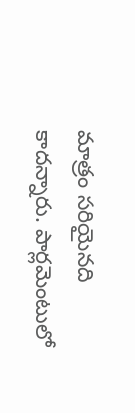మాత్రం సరియైనది కాదన్నారు. పార్లమెంటులో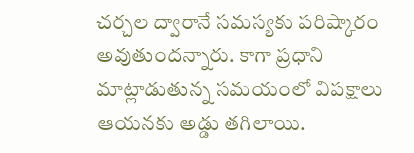చర్చల ద్వారానే సమస్యకు పరిష్కారం అవుతుందన్నారు. కాగా ప్రధాని మాట్లాడుతున్న సమయంలో విపక్షాలు ఆయనకు అడ్డు తగిలాయి.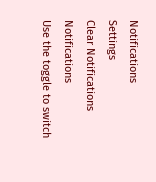Notifications
Settings
Clear Notifications
Notifications
Use the toggle to switch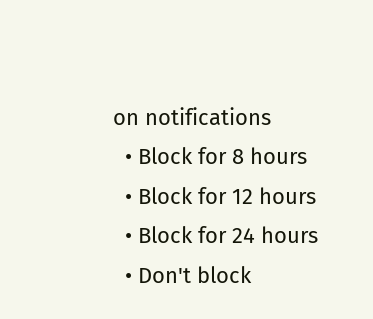on notifications
  • Block for 8 hours
  • Block for 12 hours
  • Block for 24 hours
  • Don't block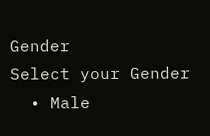Gender
Select your Gender
  • Male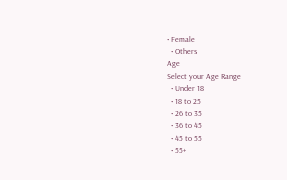• Female
  • Others
Age
Select your Age Range
  • Under 18
  • 18 to 25
  • 26 to 35
  • 36 to 45
  • 45 to 55
  • 55+